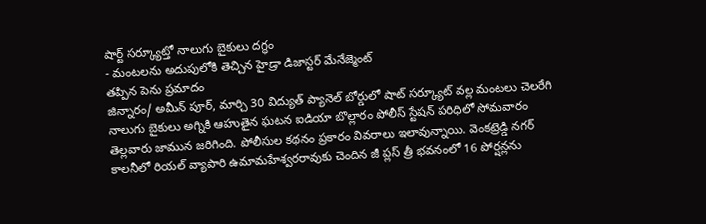షార్ట్ సర్క్యూట్తో నాలుగు బైకులు దగ్ధం
- మంటలను అదుపులోకి తెచ్చిన హైడ్రా డిజాస్టర్ మేనేజ్మెంట్
తప్పిన పెను ప్రమాదం
జిన్నారం/ అమీన్ పూర్, మార్చి 30 విద్యుత్ ప్యానెల్ బోర్డులో షాట్ సర్క్యూట్ వల్ల మంటలు చెలరేగి నాలుగు బైకులు అగ్నికి ఆహుతైన ఘటన ఐడియా బొల్లారం పోలీస్ స్టేషన్ పరిధిలో సోమవారం తెల్లవారు జామున జరిగింది. పోలీసుల కథనం ప్రకారం వివరాలు ఇలావున్నాయి. వెంకట్రెడ్డి నగర్ కాలనీలో రియల్ వ్యాపారి ఉమామహేశ్వరరావుకు చెందిన జీ ప్లస్ త్రీ భవనంలో 16 పోర్షన్లను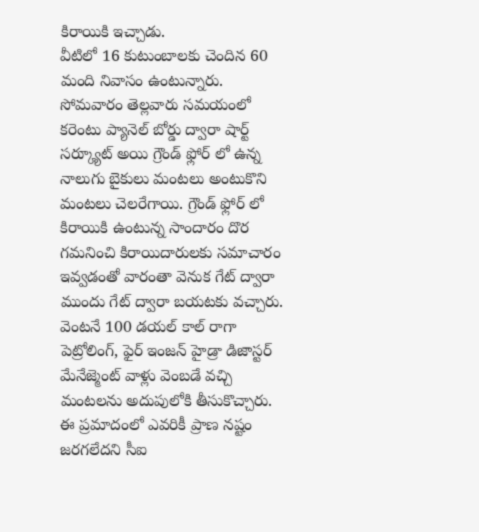కిరాయికి ఇచ్చాడు.
వీటిలో 16 కుటుంబాలకు చెందిన 60 మంది నివాసం ఉంటున్నారు. సోమవారం తెల్లవారు సమయంలో కరెంటు ప్యానెల్ బోర్డు ద్వారా షార్ట్ సర్క్యూట్ అయి గ్రౌండ్ ఫ్లోర్ లో ఉన్న నాలుగు బైకులు మంటలు అంటుకొని మంటలు చెలరేగాయి. గ్రౌండ్ ఫ్లోర్ లో కిరాయికి ఉంటున్న సాందారం దొర గమనించి కిరాయిదారులకు సమాచారం ఇవ్వడంతో వారంతా వెనుక గేట్ ద్వారా ముందు గేట్ ద్వారా బయటకు వచ్చారు.
వెంటనే 100 డయల్ కాల్ రాగా పెట్రోలింగ్, ఫైర్ ఇంజన్ హైడ్రా డిజాస్టర్ మేనేజ్మెంట్ వాళ్లు వెంబడే వచ్చి మంటలను అదుపులోకి తీసుకొచ్చారు. ఈ ప్రమాదంలో ఎవరికీ ప్రాణ నష్టం జరగలేదని సీఐ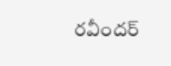రవీందర్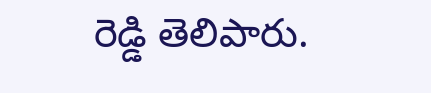రెడ్డి తెలిపారు.